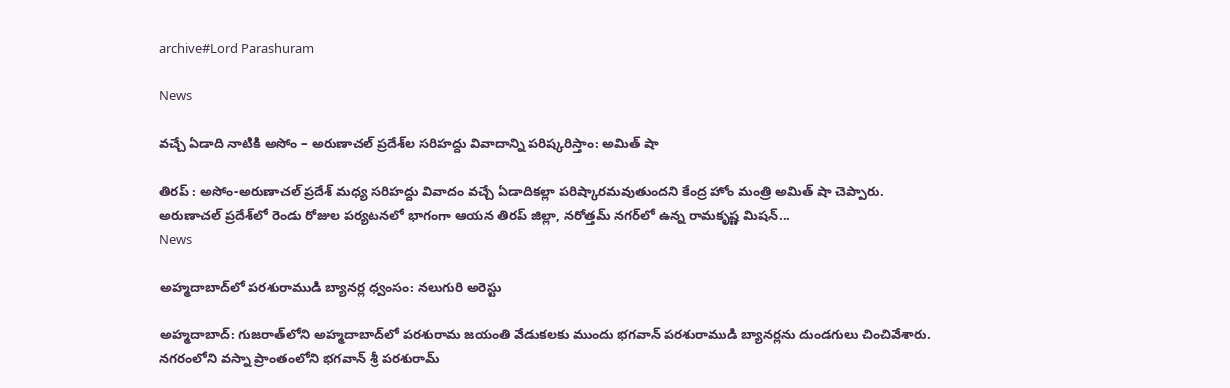archive#Lord Parashuram

News

వచ్చే ఏడాది నాటికి అసోం – అరుణాచల్ ప్రదేశ్‌ల సరిహద్దు వివాదాన్ని ప‌రిష్క‌రిస్తాం: అమిత్ షా

తిరప్ : అసోం-అరుణాచల్ ప్రదేశ్ మధ్య సరిహద్దు వివాదం వచ్చే ఏడాదికల్లా పరిష్కారమవుతుందని కేంద్ర హోం మంత్రి అమిత్ షా చెప్పారు. అరుణాచల్ ప్రదేశ్‌లో రెండు రోజుల పర్యటనలో భాగంగా ఆయన తిరప్ జిల్లా, నరోత్తమ్ నగర్‌లో ఉన్న రామకృష్ణ మిషన్...
News

అహ్మదాబాద్‌లో పరశురాముడి బ్యానర్ల‌ ధ్వంసం: నలుగురి అరెస్టు

అహ్మదాబాద్‌: గుజరాత్‌లోని అహ్మదాబాద్‌లో పరశురామ జయంతి వేడుకలకు ముందు భగవాన్ పరశురాముడి బ్యానర్లను దుండగులు చించివేశారు. నగరంలోని వస్నా ప్రాంతంలోని భగవాన్ శ్రీ పరశురామ్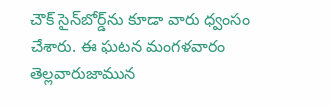చౌక్ సైన్‌బోర్డ్‌ను కూడా వారు ధ్వంసం చేశారు. ఈ ఘటన మంగళవారం తెల్లవారుజామున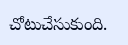చోటుచేసుకుంది.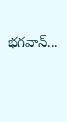భగవాన్...